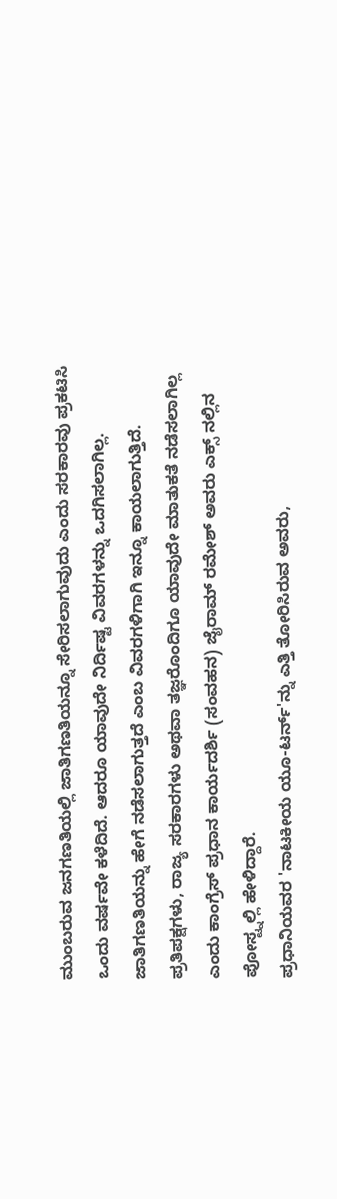ಮುಂಬರುವ ಜನಗಣತಿಯಲ್ಲಿ ಜಾತಿಗಣತಿಯನ್ನೂ ಸೇರಿಸಲಾಗುವುದು ಎಂದು ಸರಕಾರವು ಪ್ರಕಟಿಸಿ ಒಂದು ವರ್ಷವೇ ಕಳೆದಿದೆ. ಆದರೂ ಯಾವುದೇ ನಿರ್ದಿಷ್ಟ ವಿವರಗಳನ್ನು ಒದಗಿಸಲಾಗಿಲ್ಲ. ಜಾತಿಗಣತಿಯನ್ನು ಹೇಗೆ ನಡೆಸಲಾಗುತ್ತದೆ ಎಂಬ ವಿವರಗಳಿಗಾಗಿ ಇನ್ನೂ ಕಾಯಲಾಗುತ್ತಿದೆ. ಪ್ರತಿಪಕ್ಷಗಳು, ರಾಜ್ಯ ಸರಕಾರಗಳು ಅಥವಾ ತಜ್ಞರೊಂದಿಗೂ ಯಾವುದೇ ಮಾತುಕತೆ ನಡೆಸಲಾಗಿಲ್ಲ ಎಂದು ಕಾಂಗ್ರೆಸ್ ಪ್ರಧಾನ ಕಾರ್ಯದರ್ಶಿ (ಸಂವಹನ) ಜೈರಾಮ್ ರಮೇಶ್ ಅವರು ಎಕ್ಸ್ ನಲ್ಲಿನ ಪೋಸ್ಟ್ನಲ್ಲಿ ಹೇಳಿದ್ದಾರೆ.
ಪ್ರಧಾನಿಯವರ 'ನಾಟಕೀಯ ಯೂ-ಟರ್ನ್'ನ್ನು ಎತ್ತಿ ತೋರಿಸಿರುವ ಅವರು,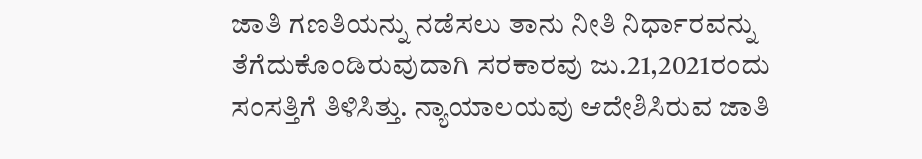ಜಾತಿ ಗಣತಿಯನ್ನು ನಡೆಸಲು ತಾನು ನೀತಿ ನಿರ್ಧಾರವನ್ನು ತೆಗೆದುಕೊಂಡಿರುವುದಾಗಿ ಸರಕಾರವು ಜು.21,2021ರಂದು ಸಂಸತ್ತಿಗೆ ತಿಳಿಸಿತ್ತು. ನ್ಯಾಯಾಲಯವು ಆದೇಶಿಸಿರುವ ಜಾತಿ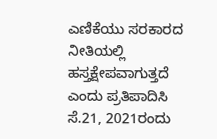ಎಣಿಕೆಯು ಸರಕಾರದ ನೀತಿಯಲ್ಲಿ ಹಸ್ತಕ್ಷೇಪವಾಗುತ್ತದೆ ಎಂದು ಪ್ರತಿಪಾದಿಸಿ ಸೆ.21, 2021ರಂದು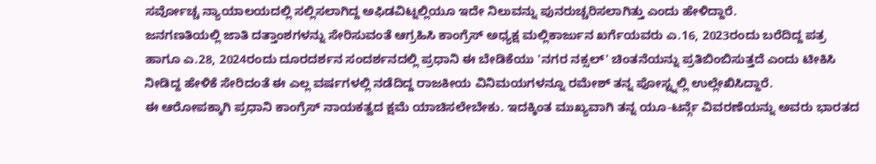ಸರ್ವೋಚ್ಚ ನ್ಯಾಯಾಲಯದಲ್ಲಿ ಸಲ್ಲಿಸಲಾಗಿದ್ದ ಅಫಿಡವಿಟ್ನಲ್ಲಿಯೂ ಇದೇ ನಿಲುವನ್ನು ಪುನರುಚ್ಚರಿಸಲಾಗಿತ್ತು ಎಂದು ಹೇಳಿದ್ದಾರೆ.
ಜನಗಣತಿಯಲ್ಲಿ ಜಾತಿ ದತ್ತಾಂಶಗಳನ್ನು ಸೇರಿಸುವಂತೆ ಆಗ್ರಹಿಸಿ ಕಾಂಗ್ರೆಸ್ ಅಧ್ಯಕ್ಷ ಮಲ್ಲಿಕಾರ್ಜುನ ಖರ್ಗೆಯವರು ಎ.16, 2023ರಂದು ಬರೆದಿದ್ದ ಪತ್ರ ಹಾಗೂ ಎ.28, 2024ರಂದು ದೂರದರ್ಶನ ಸಂದರ್ಶನದಲ್ಲಿ ಪ್ರಧಾನಿ ಈ ಬೇಡಿಕೆಯು 'ನಗರ ನಕ್ಸಲ್' ಚಿಂತನೆಯನ್ನು ಪ್ರತಿಬಿಂಬಿಸುತ್ತದೆ ಎಂದು ಟೀಕಿಸಿ ನೀಡಿದ್ದ ಹೇಳಿಕೆ ಸೇರಿದಂತೆ ಈ ಎಲ್ಲ ವರ್ಷಗಳಲ್ಲಿ ನಡೆದಿದ್ದ ರಾಜಕೀಯ ವಿನಿಮಯಗಳನ್ನೂ ರಮೇಶ್ ತನ್ನ ಪೋಸ್ಟ್ನಲ್ಲಿ ಉಲ್ಲೇಖಿಸಿದ್ದಾರೆ.
ಈ ಆರೋಪಕ್ಕಾಗಿ ಪ್ರಧಾನಿ ಕಾಂಗ್ರೆಸ್ ನಾಯಕತ್ವದ ಕ್ಷಮೆ ಯಾಚಿಸಲೇಬೇಕು. ಇದಕ್ಕಿಂತ ಮುಖ್ಯವಾಗಿ ತನ್ನ ಯೂ-ಟರ್ನ್ಗೆ ವಿವರಣೆಯನ್ನು ಅವರು ಭಾರತದ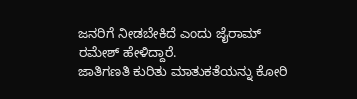ಜನರಿಗೆ ನೀಡಬೇಕಿದೆ ಎಂದು ಜೈರಾಮ್ ರಮೇಶ್ ಹೇಳಿದ್ದಾರೆ.
ಜಾತಿಗಣತಿ ಕುರಿತು ಮಾತುಕತೆಯನ್ನು ಕೋರಿ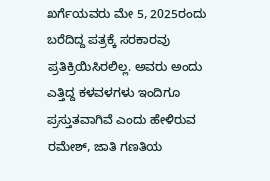ಖರ್ಗೆಯವರು ಮೇ 5, 2025ರಂದು ಬರೆದಿದ್ದ ಪತ್ರಕ್ಕೆ ಸರಕಾರವು ಪ್ರತಿಕ್ರಿಯಿಸಿರಲಿಲ್ಲ. ಅವರು ಅಂದು ಎತ್ತಿದ್ದ ಕಳವಳಗಳು ಇಂದಿಗೂ ಪ್ರಸ್ತುತವಾಗಿವೆ ಎಂದು ಹೇಳಿರುವ ರಮೇಶ್, ಜಾತಿ ಗಣತಿಯ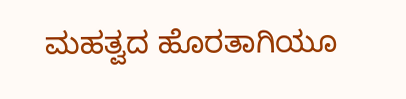ಮಹತ್ವದ ಹೊರತಾಗಿಯೂ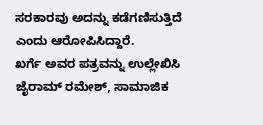ಸರಕಾರವು ಅದನ್ನು ಕಡೆಗಣಿಸುತ್ತಿದೆ ಎಂದು ಆರೋಪಿಸಿದ್ದಾರೆ.
ಖರ್ಗೆ ಅವರ ಪತ್ರವನ್ನು ಉಲ್ಲೇಖಿಸಿ ಜೈರಾಮ್ ರಮೇಶ್, ಸಾಮಾಜಿಕ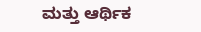ಮತ್ತು ಆರ್ಥಿಕ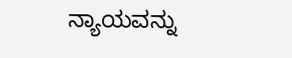ನ್ಯಾಯವನ್ನು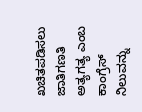ಖಚಿತಪಡಿಸಲು ಜಾತಿಗಣತಿ ಅತ್ಯಗತ್ಯ ಎಂಬ ಕಾಂಗ್ರೆಸ್ ನಿಲುವನ್ನು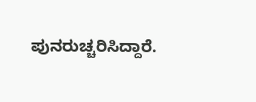ಪುನರುಚ್ಚರಿಸಿದ್ದಾರೆ.